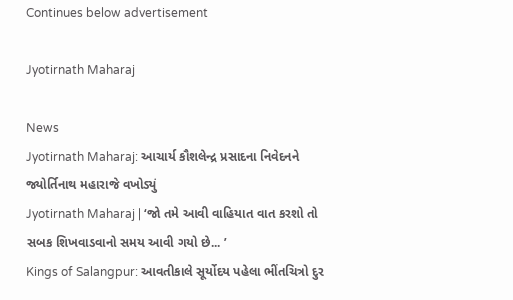Continues below advertisement

Jyotirnath Maharaj

News
Jyotirnath Maharaj: આચાર્ય કૌશલેન્દ્ર પ્રસાદના નિવેદનને જ્યોર્તિનાથ મહારાજે વખોડ્યું
Jyotirnath Maharaj | ‘જો તમે આવી વાહિયાત વાત કરશો તો સબક શિખવાડવાનો સમય આવી ગયો છે... ’
Kings of Salangpur: આવતીકાલે સૂર્યોદય પહેલા ભીંતચિત્રો દુર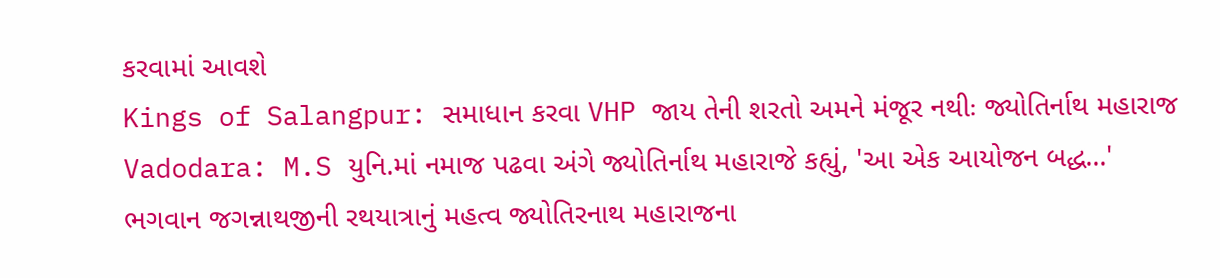કરવામાં આવશે
Kings of Salangpur: સમાધાન કરવા VHP જાય તેની શરતો અમને મંજૂર નથીઃ જ્યોતિર્નાથ મહારાજ
Vadodara: M.S યુનિ.માં નમાજ પઢવા અંગે જ્યોતિર્નાથ મહારાજે કહ્યું, 'આ એક આયોજન બદ્ધ...'
ભગવાન જગન્નાથજીની રથયાત્રાનું મહત્વ જ્યોતિરનાથ મહારાજના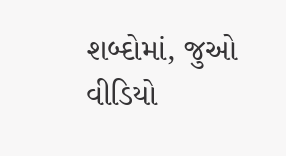શબ્દોમાં, જુઓ વીડિયો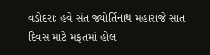વડોદરાઃ હવે સંત જ્યોર્તિનાથ મહારાજે સાત દિવસ માટે મફતમાં હોલ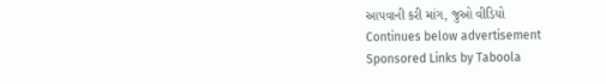આપવાની કરી માંગ, જુઓ વીડિયો
Continues below advertisement
Sponsored Links by Taboola